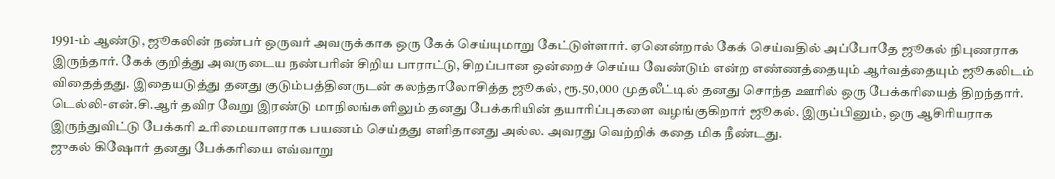1991-ம் ஆண்டு, ஜூகலின் நண்பர் ஒருவர் அவருக்காக ஒரு கேக் செய்யுமாறு கேட்டுள்ளார். ஏனென்றால் கேக் செய்வதில் அப்போதே ஜூகல் நிபுணராக இருந்தார். கேக் குறித்து அவருடைய நண்பரின் சிறிய பாராட்டு, சிறப்பான ஒன்றைச் செய்ய வேண்டும் என்ற எண்ணத்தையும் ஆர்வத்தையும் ஜூகலிடம் விதைத்தது. இதையடுத்து தனது குடும்பத்தினருடன் கலந்தாலோசித்த ஜூகல், ரூ.50,000 முதலீட்டில் தனது சொந்த ஊரில் ஒரு பேக்கரியைத் திறந்தார். டெல்லி-என்.சி.ஆர் தவிர வேறு இரண்டு மாநிலங்களிலும் தனது பேக்கரியின் தயாரிப்புகளை வழங்குகிறார் ஜூகல். இருப்பினும், ஒரு ஆசிரியராக இருந்துவிட்டு பேக்கரி உரிமையாளராக பயணம் செய்தது எளிதானது அல்ல. அவரது வெற்றிக் கதை மிக நீண்டது.
ஜுகல் கிஷோர் தனது பேக்கரியை எவ்வாறு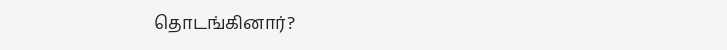தொடங்கினார்?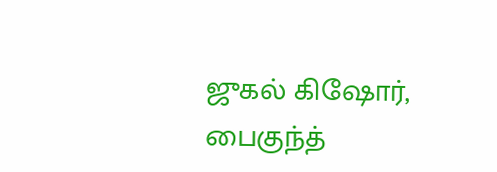ஜுகல் கிஷோர், பைகுந்த்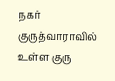நகர் குருத்வாராவில் உள்ள குரு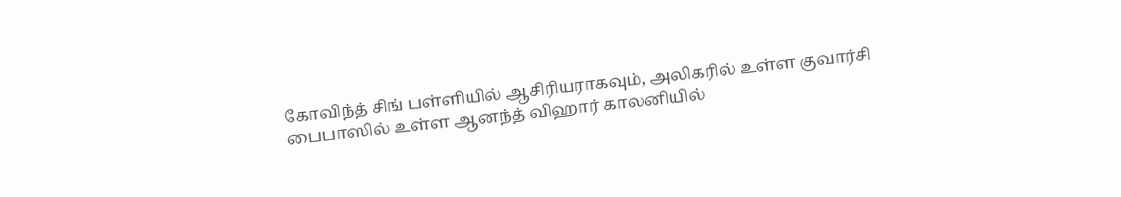கோவிந்த் சிங் பள்ளியில் ஆசிரியராகவும், அலிகரில் உள்ள குவார்சி பைபாஸில் உள்ள ஆனந்த் விஹார் காலனியில்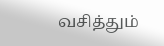வசித்தும்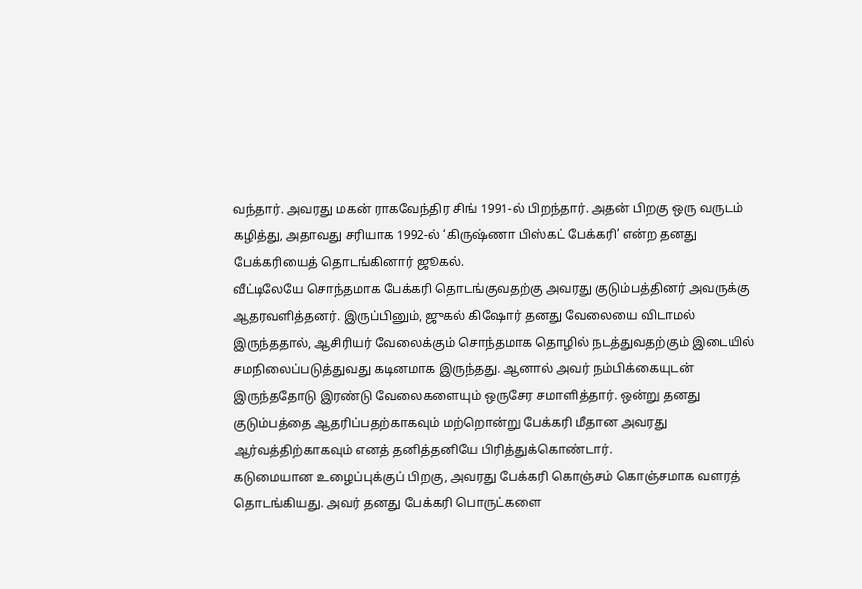வந்தார். அவரது மகன் ராகவேந்திர சிங் 1991-ல் பிறந்தார். அதன் பிறகு ஒரு வருடம் கழித்து, அதாவது சரியாக 1992-ல் ‘கிருஷ்ணா பிஸ்கட் பேக்கரி’ என்ற தனது பேக்கரியைத் தொடங்கினார் ஜூகல்.
வீட்டிலேயே சொந்தமாக பேக்கரி தொடங்குவதற்கு அவரது குடும்பத்தினர் அவருக்கு ஆதரவளித்தனர். இருப்பினும், ஜுகல் கிஷோர் தனது வேலையை விடாமல் இருந்ததால், ஆசிரியர் வேலைக்கும் சொந்தமாக தொழில் நடத்துவதற்கும் இடையில் சமநிலைப்படுத்துவது கடினமாக இருந்தது. ஆனால் அவர் நம்பிக்கையுடன் இருந்ததோடு இரண்டு வேலைகளையும் ஒருசேர சமாளித்தார். ஒன்று தனது குடும்பத்தை ஆதரிப்பதற்காகவும் மற்றொன்று பேக்கரி மீதான அவரது ஆர்வத்திற்காகவும் எனத் தனித்தனியே பிரித்துக்கொண்டார்.
கடுமையான உழைப்புக்குப் பிறகு, அவரது பேக்கரி கொஞ்சம் கொஞ்சமாக வளரத் தொடங்கியது. அவர் தனது பேக்கரி பொருட்களை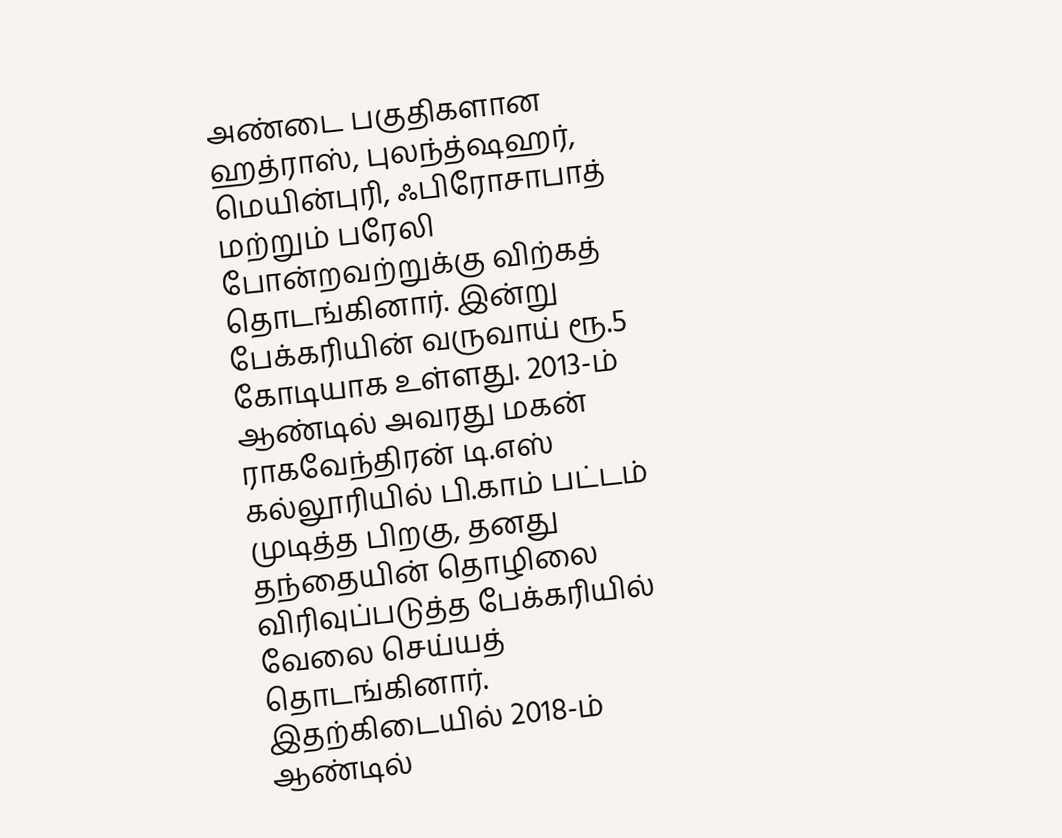அண்டை பகுதிகளான ஹத்ராஸ், புலந்த்ஷஹர், மெயின்புரி, ஃபிரோசாபாத் மற்றும் பரேலி போன்றவற்றுக்கு விற்கத் தொடங்கினார். இன்று பேக்கரியின் வருவாய் ரூ.5 கோடியாக உள்ளது. 2013-ம் ஆண்டில் அவரது மகன் ராகவேந்திரன் டி.எஸ் கல்லூரியில் பி.காம் பட்டம் முடித்த பிறகு, தனது தந்தையின் தொழிலை விரிவுப்படுத்த பேக்கரியில் வேலை செய்யத் தொடங்கினார்.
இதற்கிடையில் 2018-ம் ஆண்டில்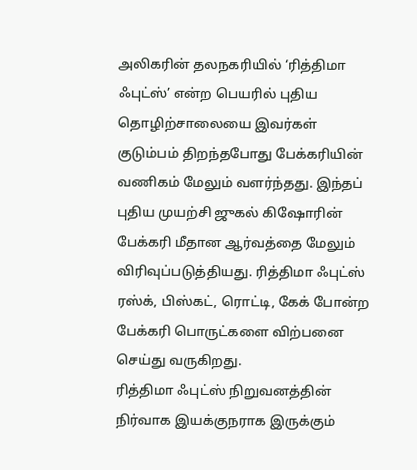அலிகரின் தலநகரியில் ‘ரித்திமா ஃபுட்ஸ்’ என்ற பெயரில் புதிய தொழிற்சாலையை இவர்கள் குடும்பம் திறந்தபோது பேக்கரியின் வணிகம் மேலும் வளர்ந்தது. இந்தப் புதிய முயற்சி ஜுகல் கிஷோரின் பேக்கரி மீதான ஆர்வத்தை மேலும் விரிவுப்படுத்தியது. ரித்திமா ஃபுட்ஸ் ரஸ்க், பிஸ்கட், ரொட்டி, கேக் போன்ற பேக்கரி பொருட்களை விற்பனை செய்து வருகிறது.
ரித்திமா ஃபுட்ஸ் நிறுவனத்தின் நிர்வாக இயக்குநராக இருக்கும்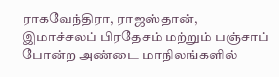ராகவேந்திரா, ராஜஸ்தான், இமாச்சலப் பிரதேசம் மற்றும் பஞ்சாப் போன்ற அண்டை மாநிலங்களில்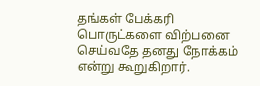தங்கள் பேக்கரி பொருட்களை விற்பனை செய்வதே தனது நோக்கம் என்று கூறுகிறார்.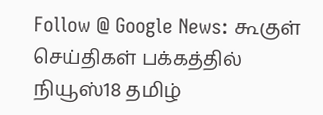Follow @ Google News: கூகுள் செய்திகள் பக்கத்தில் நியூஸ்18 தமிழ்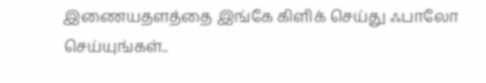இணையதளத்தை இங்கே கிளிக் செய்து ஃபாலோ செய்யுங்கள்..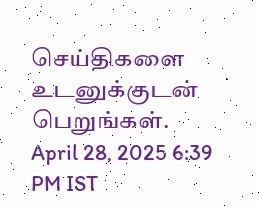செய்திகளை உடனுக்குடன் பெறுங்கள்.
April 28, 2025 6:39 PM IST